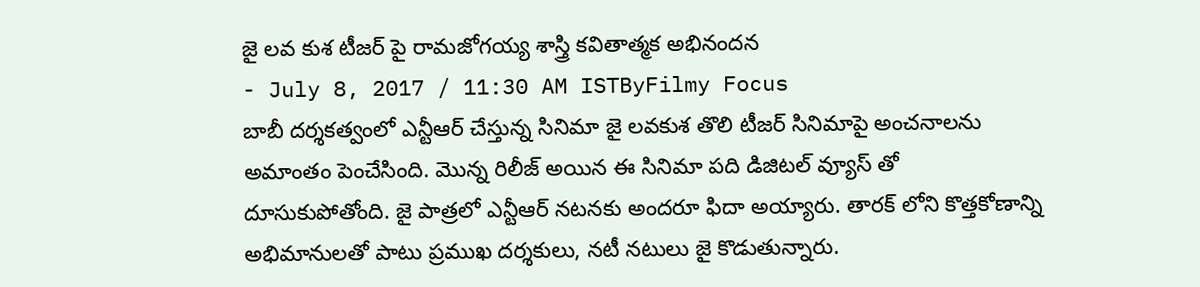జై లవ కుశ టీజర్ పై రామజోగయ్య శాస్త్రి కవితాత్మక అభినందన
- July 8, 2017 / 11:30 AM ISTByFilmy Focus
బాబీ దర్శకత్వంలో ఎన్టీఆర్ చేస్తున్న సినిమా జై లవకుశ తొలి టీజర్ సినిమాపై అంచనాలను అమాంతం పెంచేసింది. మొన్న రిలీజ్ అయిన ఈ సినిమా పది డిజిటల్ వ్యూస్ తో దూసుకుపోతోంది. జై పాత్రలో ఎన్టీఆర్ నటనకు అందరూ ఫిదా అయ్యారు. తారక్ లోని కొత్తకోణాన్ని అభిమానులతో పాటు ప్రముఖ దర్శకులు, నటీ నటులు జై కొడుతున్నారు.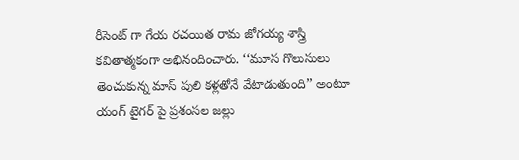రీసెంట్ గా గేయ రచయిత రామ జోగయ్య శాస్త్రి కవితాత్మకంగా అభినందించారు. ‘‘మూస గొలుసులు తెంచుకున్న మాస్ పులి కళ్లతోనే వేటాడుతుంది’’ అంటూ యంగ్ టైగర్ పై ప్రశంసల జల్లు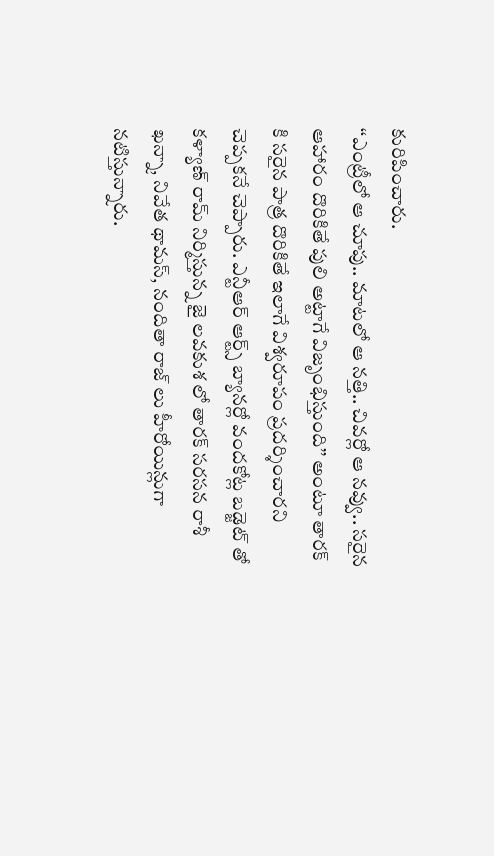కురిపించారు.
‘‘ఎంట్రీలో ఆ చూపు.. మాటలో ఆ నత్తి.. చివర్లో ఆ నవ్వు.. సరైన ఆహారం దొరికితే పులి అట్టాగే విజృంభిస్తుంది’’ అంటూ తారక్ కి సరైన పాత్ర దొరికితే ఇలాగే విశ్వరూపం ప్రదర్శించారని చెప్పకనే చెప్పారు. ఎన్టీఆర్ ఆర్ట్స్ బ్యానర్లో వందకోట్ల బడ్జెట్ తో కళ్యాణ్ రామ్ నిర్మిస్తున్న జై లవకుశ లో తారక్ సరసన రాశీ ఖన్నా, నివేత థామస్, నందితా రాజ్ లు హీరోయిన్లుగా నటిస్తున్నారు.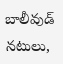బాలీవుడ్ నటులు,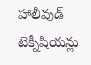హాలీవుడ్ టెక్నీషియన్లు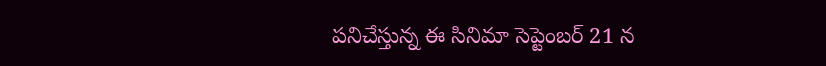పనిచేస్తున్న ఈ సినిమా సెప్టెంబర్ 21 న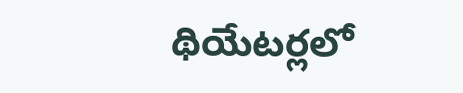థియేటర్లలో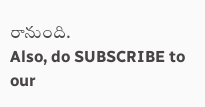రానుంది.
Also, do SUBSCRIBE to our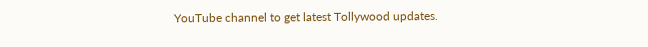YouTube channel to get latest Tollywood updates.